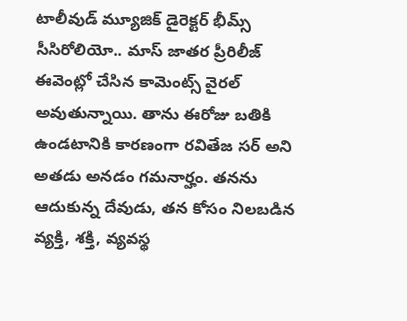టాలీవుడ్ మ్యూజిక్ డైరెక్టర్ భీమ్స్ సీసిరోలియో.. మాస్ జాతర ప్రీరిలీజ్ ఈవెంట్లో చేసిన కామెంట్స్ వైరల్ అవుతున్నాయి. తాను ఈరోజు బతికి ఉండటానికి కారణంగా రవితేజ సర్ అని అతడు అనడం గమనార్హం. తనను ఆదుకున్న దేవుడు, తన కోసం నిలబడిన వ్యక్తి, శక్తి, వ్యవస్థ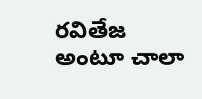రవితేజ అంటూ చాలా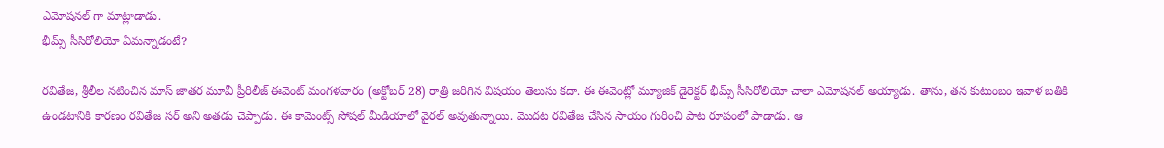ఎమోషనల్ గా మాట్లాడాడు.
భీమ్స్ సీసిరోలియో ఏమన్నాడంటే?

రవితేజ, శ్రీలీల నటించిన మాస్ జాతర మూవీ ప్రీరిలీజ్ ఈవెంట్ మంగళవారం (అక్టోబర్ 28) రాత్రి జరిగిన విషయం తెలుసు కదా. ఈ ఈవెంట్లో మ్యూజిక్ డైరెక్టర్ భీమ్స్ సీసిరోలియో చాలా ఎమోషనల్ అయ్యాడు. తాను, తన కుటుంబం ఇవాళ బతికి ఉండటానికి కారణం రవితేజ సర్ అని అతడు చెప్పాడు. ఈ కామెంట్స్ సోషల్ మీడియాలో వైరల్ అవుతున్నాయి. మొదట రవితేజ చేసిన సాయం గురించి పాట రూపంలో పాడాడు. ఆ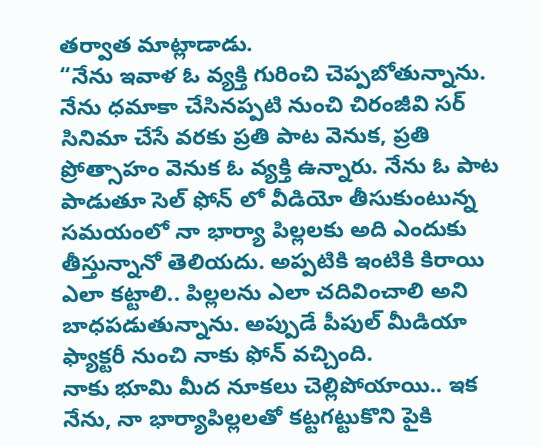తర్వాత మాట్లాడాడు.
“నేను ఇవాళ ఓ వ్యక్తి గురించి చెప్పబోతున్నాను. నేను ధమాకా చేసినప్పటి నుంచి చిరంజీవి సర్ సినిమా చేసే వరకు ప్రతి పాట వెనుక, ప్రతి ప్రోత్సాహం వెనుక ఓ వ్యక్తి ఉన్నారు. నేను ఓ పాట పాడుతూ సెల్ ఫోన్ లో వీడియో తీసుకుంటున్న సమయంలో నా భార్యా పిల్లలకు అది ఎందుకు తీస్తున్నానో తెలియదు. అప్పటికి ఇంటికి కిరాయి ఎలా కట్టాలి.. పిల్లలను ఎలా చదివించాలి అని బాధపడుతున్నాను. అప్పుడే పీపుల్ మీడియా ఫ్యాక్టరీ నుంచి నాకు ఫోన్ వచ్చింది.
నాకు భూమి మీద నూకలు చెల్లిపోయాయి.. ఇక నేను, నా భార్యాపిల్లలతో కట్టగట్టుకొని పైకి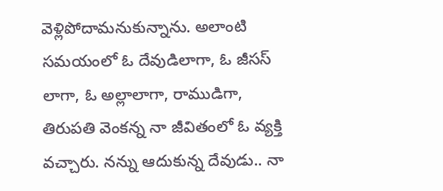వెళ్లిపోదామనుకున్నాను. అలాంటి సమయంలో ఓ దేవుడిలాగా, ఓ జీసస్ లాగా, ఓ అల్లాలాగా, రాముడిగా, తిరుపతి వెంకన్న నా జీవితంలో ఓ వ్యక్తి వచ్చారు. నన్ను ఆదుకున్న దేవుడు.. నా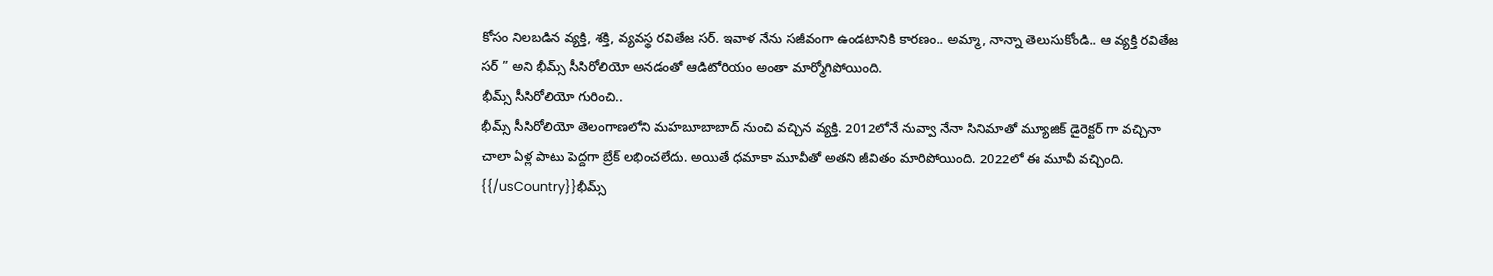కోసం నిలబడిన వ్యక్తి, శక్తి, వ్యవస్థ రవితేజ సర్. ఇవాళ నేను సజీవంగా ఉండటానికి కారణం.. అమ్మా, నాన్నా తెలుసుకోండి.. ఆ వ్యక్తి రవితేజ సర్ ” అని భీమ్స్ సీసిరోలియో అనడంతో ఆడిటోరియం అంతా మార్మోగిపోయింది.
భీమ్స్ సీసిరోలియో గురించి..
భీమ్స్ సీసిరోలియో తెలంగాణలోని మహబూబాబాద్ నుంచి వచ్చిన వ్యక్తి. 2012లోనే నువ్వా నేనా సినిమాతో మ్యూజిక్ డైరెక్టర్ గా వచ్చినా చాలా ఏళ్ల పాటు పెద్దగా బ్రేక్ లభించలేదు. అయితే ధమాకా మూవీతో అతని జీవితం మారిపోయింది. 2022లో ఈ మూవీ వచ్చింది.
{{/usCountry}}భీమ్స్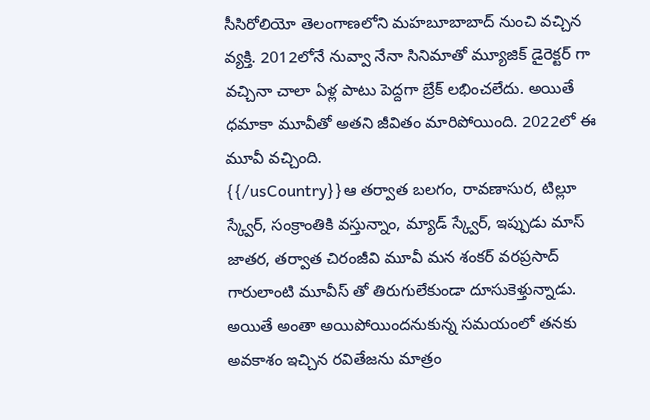సీసిరోలియో తెలంగాణలోని మహబూబాబాద్ నుంచి వచ్చిన వ్యక్తి. 2012లోనే నువ్వా నేనా సినిమాతో మ్యూజిక్ డైరెక్టర్ గా వచ్చినా చాలా ఏళ్ల పాటు పెద్దగా బ్రేక్ లభించలేదు. అయితే ధమాకా మూవీతో అతని జీవితం మారిపోయింది. 2022లో ఈ మూవీ వచ్చింది.
{{/usCountry}}ఆ తర్వాత బలగం, రావణాసుర, టిల్లూ స్క్వేర్, సంక్రాంతికి వస్తున్నాం, మ్యాడ్ స్క్వేర్, ఇప్పుడు మాస్ జాతర, తర్వాత చిరంజీవి మూవీ మన శంకర్ వరప్రసాద్ గారులాంటి మూవీస్ తో తిరుగులేకుండా దూసుకెళ్తున్నాడు. అయితే అంతా అయిపోయిందనుకున్న సమయంలో తనకు అవకాశం ఇచ్చిన రవితేజను మాత్రం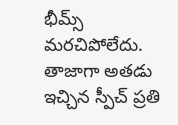భీమ్స్ మరచిపోలేదు. తాజాగా అతడు ఇచ్చిన స్పీచ్ ప్రతి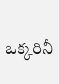ఒక్కరినీ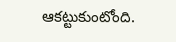ఆకట్టుకుంటోంది.